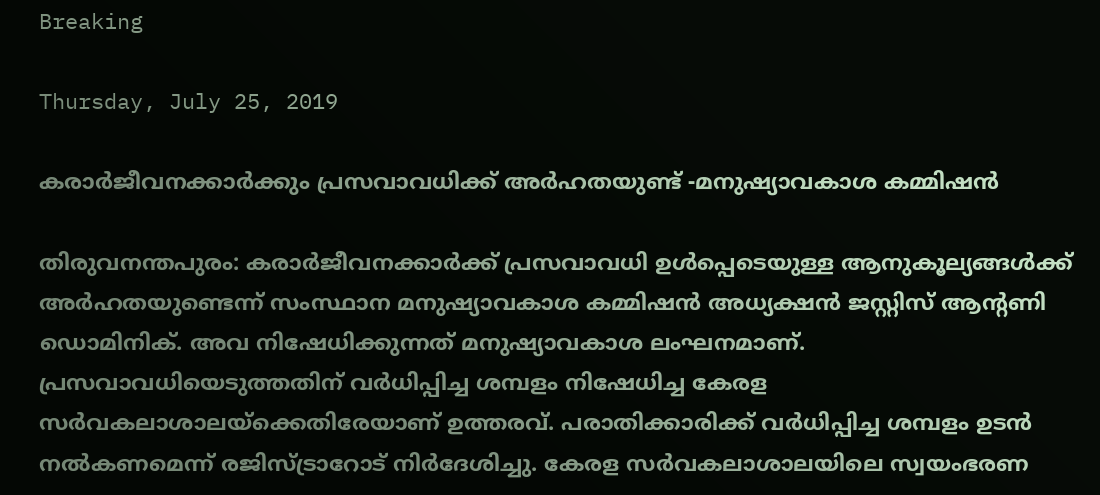Breaking

Thursday, July 25, 2019

കരാർജീവനക്കാർക്കും പ്രസവാവധിക്ക് അർഹതയുണ്ട് -മനുഷ്യാവകാശ കമ്മിഷൻ

തിരുവനന്തപുരം: കരാർജീവനക്കാർക്ക് പ്രസവാവധി ഉൾപ്പെടെയുള്ള ആനുകൂല്യങ്ങൾക്ക് അർഹതയുണ്ടെന്ന് സംസ്ഥാന മനുഷ്യാവകാശ കമ്മിഷൻ അധ്യക്ഷൻ ജസ്റ്റിസ് ആന്റണി ഡൊമിനിക്. അവ നിഷേധിക്കുന്നത് മനുഷ്യാവകാശ ലംഘനമാണ്. പ്രസവാവധിയെടുത്തതിന് വർധിപ്പിച്ച ശമ്പളം നിഷേധിച്ച കേരള സർവകലാശാലയ്ക്കെതിരേയാണ് ഉത്തരവ്. പരാതിക്കാരിക്ക് വർധിപ്പിച്ച ശമ്പളം ഉടൻ നൽകണമെന്ന് രജിസ്ട്രാറോട് നിർദേശിച്ചു. കേരള സർവകലാശാലയിലെ സ്വയംഭരണ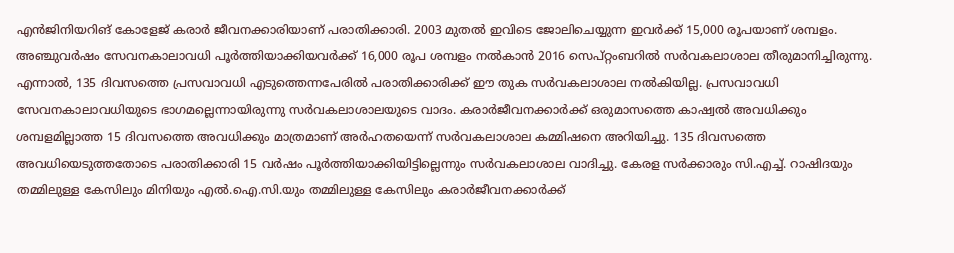എൻജിനിയറിങ് കോളേജ് കരാർ ജീവനക്കാരിയാണ് പരാതിക്കാരി. 2003 മുതൽ ഇവിടെ ജോലിചെയ്യുന്ന ഇവർക്ക് 15,000 രൂപയാണ് ശമ്പളം. അഞ്ചുവർഷം സേവനകാലാവധി പൂർത്തിയാക്കിയവർക്ക് 16,000 രൂപ ശമ്പളം നൽകാൻ 2016 സെപ്റ്റംബറിൽ സർവകലാശാല തീരുമാനിച്ചിരുന്നു. എന്നാൽ, 135 ദിവസത്തെ പ്രസവാവധി എടുത്തെന്നപേരിൽ പരാതിക്കാരിക്ക് ഈ തുക സർവകലാശാല നൽകിയില്ല. പ്രസവാവധി സേവനകാലാവധിയുടെ ഭാഗമല്ലെന്നായിരുന്നു സർവകലാശാലയുടെ വാദം. കരാർജീവനക്കാർക്ക് ഒരുമാസത്തെ കാഷ്വൽ അവധിക്കും ശമ്പളമില്ലാത്ത 15 ദിവസത്തെ അവധിക്കും മാത്രമാണ് അർഹതയെന്ന് സർവകലാശാല കമ്മിഷനെ അറിയിച്ചു. 135 ദിവസത്തെ അവധിയെടുത്തതോടെ പരാതിക്കാരി 15 വർഷം പൂർത്തിയാക്കിയിട്ടില്ലെന്നും സർവകലാശാല വാദിച്ചു. കേരള സർക്കാരും സി.എച്ച്. റാഷിദയും തമ്മിലുള്ള കേസിലും മിനിയും എൽ.ഐ.സി.യും തമ്മിലുള്ള കേസിലും കരാർജീവനക്കാർക്ക്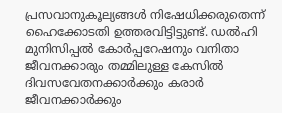പ്രസവാനുകൂല്യങ്ങൾ നിഷേധിക്കരുതെന്ന് ഹൈക്കോടതി ഉത്തരവിട്ടിട്ടുണ്ട്. ഡൽഹി മുനിസിപ്പൽ കോർപ്പറേഷനും വനിതാ ജീവനക്കാരും തമ്മിലുള്ള കേസിൽ ദിവസവേതനക്കാർക്കും കരാർ ജീവനക്കാർക്കും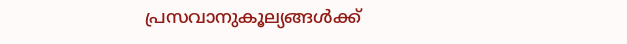പ്രസവാനുകൂല്യങ്ങൾക്ക്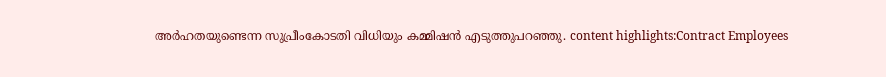അർഹതയുണ്ടെന്ന സുപ്രീംകോടതി വിധിയും കമ്മിഷൻ എടുത്തുപറഞ്ഞു. content highlights:Contract Employees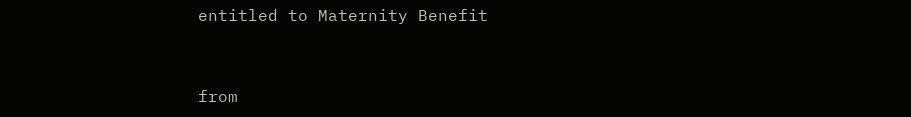entitled to Maternity Benefit


from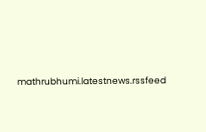mathrubhumi.latestnews.rssfeed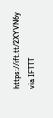https://ift.tt/2XYVN6y
via IFTTT